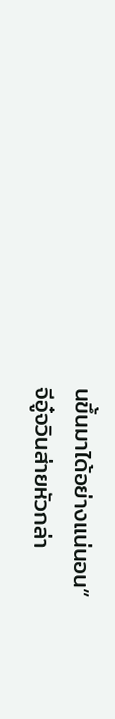นขึ้นมาได้อย่างแน่นอน”
จีอู๋จวินส่ายหัวกล่า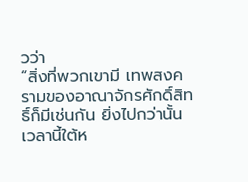วว่า
“สิ่งที่พวกเขามี เทพสงครามของอาณาจักรศักดิ์สิทธิ์ก็มีเช่นกัน ยิ่งไปกว่านั้นเวลานี้ใต้ห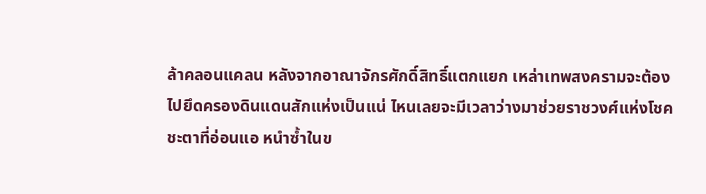ล้าคลอนแคลน หลังจากอาณาจักรศักดิ์สิทธิ์แตกแยก เหล่าเทพสงครามจะต้องไปยึดครองดินแดนสักแห่งเป็นแน่ ไหนเลยจะมีเวลาว่างมาช่วยราชวงศ์แห่งโชคชะตาที่อ่อนแอ หนำซ้ำในข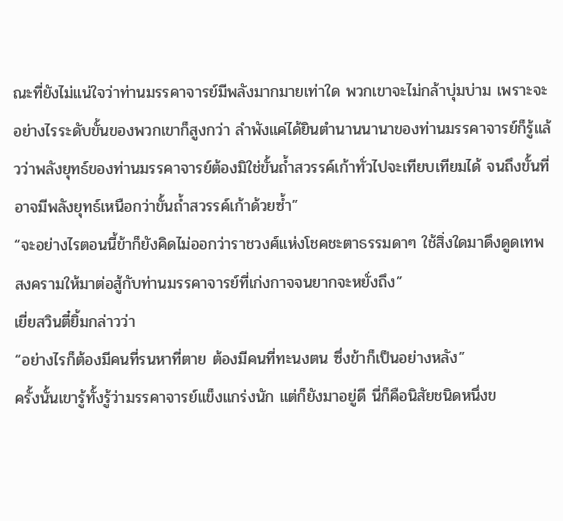ณะที่ยังไม่แน่ใจว่าท่านมรรคาจารย์มีพลังมากมายเท่าใด พวกเขาจะไม่กล้าบุ่มบ่าม เพราะจะอย่างไรระดับขั้นของพวกเขาก็สูงกว่า ลำพังแค่ได้ยินตำนานนานาของท่านมรรคาจารย์ก็รู้แล้วว่าพลังยุทธ์ของท่านมรรคาจารย์ต้องมิใช่ขั้นถ้ำสวรรค์เก้าทั่วไปจะเทียบเทียมได้ จนถึงขั้นที่อาจมีพลังยุทธ์เหนือกว่าขั้นถ้ำสวรรค์เก้าด้วยซ้ำ”
“จะอย่างไรตอนนี้ข้าก็ยังคิดไม่ออกว่าราชวงศ์แห่งโชคชะตาธรรมดาๆ ใช้สิ่งใดมาดึงดูดเทพสงครามให้มาต่อสู้กับท่านมรรคาจารย์ที่เก่งกาจจนยากจะหยั่งถึง”
เยี่ยสวินตี๋ยิ้มกล่าวว่า
“อย่างไรก็ต้องมีคนที่รนหาที่ตาย ต้องมีคนที่ทะนงตน ซึ่งข้าก็เป็นอย่างหลัง”
ครั้งนั้นเขารู้ทั้งรู้ว่ามรรคาจารย์แข็งแกร่งนัก แต่ก็ยังมาอยู่ดี นี่ก็คือนิสัยชนิดหนึ่งข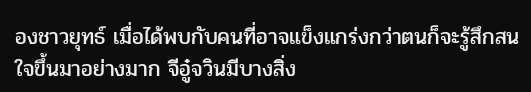องชาวยุทธ์ เมื่อได้พบกับคนที่อาจแข็งแกร่งกว่าตนก็จะรู้สึกสนใจขึ้นมาอย่างมาก จีอู๋จวินมีบางสิ่ง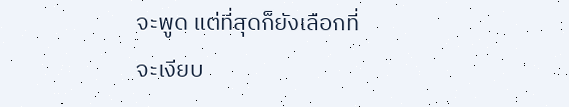จะพูด แต่ที่สุดก็ยังเลือกที่จะเงียบ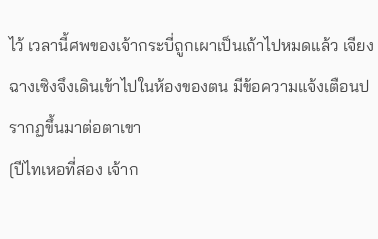ไว้ เวลานี้ศพของเจ้ากระบี่ถูกเผาเป็นเถ้าไปหมดแล้ว เจียงฉางเซิงจึงเดินเข้าไปในห้องของตน มีข้อความแจ้งเตือนปรากฏขึ้นมาต่อตาเขา
[ปีไทเหอที่สอง เจ้าก